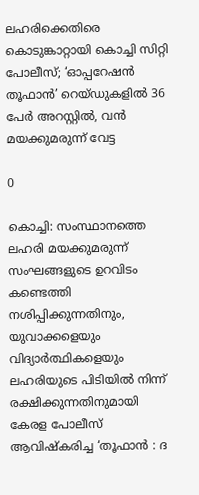ലഹരിക്കെതിരെ കൊടുങ്കാറ്റായി കൊച്ചി സിറ്റി പോലീസ്; ‘ഓപ്പറേഷൻ തൂഫാൻ’ റെയ്ഡുകളിൽ 36 പേർ അറസ്റ്റിൽ, വൻ മയക്കുമരുന്ന് വേട്ട

0

കൊച്ചി: സംസ്ഥാനത്തെ ലഹരി മയക്കുമരുന്ന് സംഘങ്ങളുടെ ഉറവിടം കണ്ടെത്തി നശിപ്പിക്കുന്നതിനും, യുവാക്കളെയും വിദ്യാർത്ഥികളെയും ലഹരിയുടെ പിടിയിൽ നിന്ന് രക്ഷിക്കുന്നതിനുമായി കേരള പോലീസ് ആവിഷ്കരിച്ച ‘തൂഫാൻ : ദ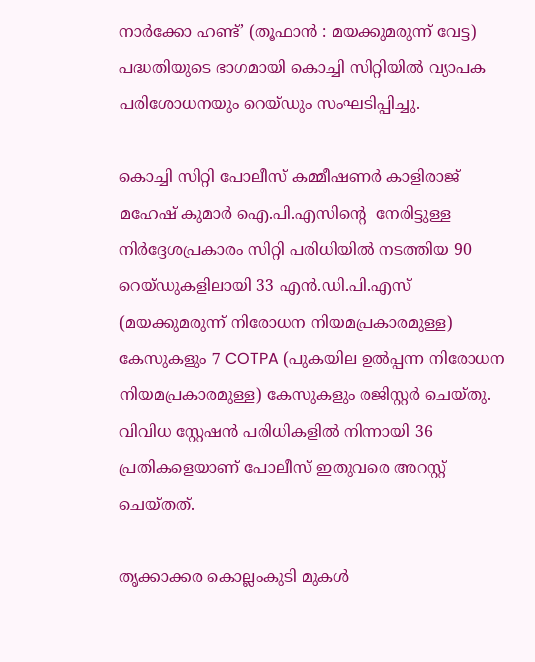നാർക്കോ ഹണ്ട്’ (തൂഫാൻ : മയക്കുമരുന്ന് വേട്ട) പദ്ധതിയുടെ ഭാഗമായി കൊച്ചി സിറ്റിയിൽ വ്യാപക പരിശോധനയും റെയ്‌ഡും സംഘടിപ്പിച്ചു.

കൊച്ചി സിറ്റി പോലീസ് കമ്മീഷണർ കാളിരാജ് മഹേഷ് കുമാർ ഐ.പി.എസിൻ്റെ  നേരിട്ടുള്ള നിർദ്ദേശപ്രകാരം സിറ്റി പരിധിയിൽ നടത്തിയ 90 റെയ്ഡുകളിലായി 33 എൻ.ഡി.പി.എസ് (മയക്കുമരുന്ന് നിരോധന നിയമപ്രകാരമുള്ള) കേസുകളും 7 COTPA (പുകയില ഉൽപ്പന്ന നിരോധന നിയമപ്രകാരമുള്ള) കേസുകളും രജിസ്റ്റർ ചെയ്തു. വിവിധ സ്റ്റേഷൻ പരിധികളിൽ നിന്നായി 36 പ്രതികളെയാണ് പോലീസ് ഇതുവരെ അറസ്റ്റ് ചെയ്തത്.

തൃക്കാക്കര കൊല്ലംകുടി മുകൾ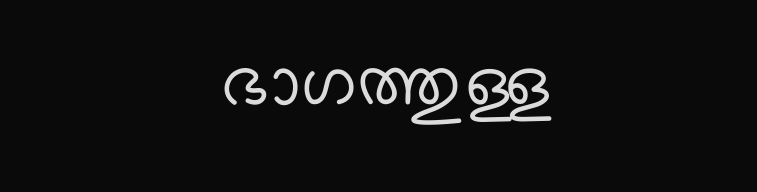ഭാഗത്തുള്ള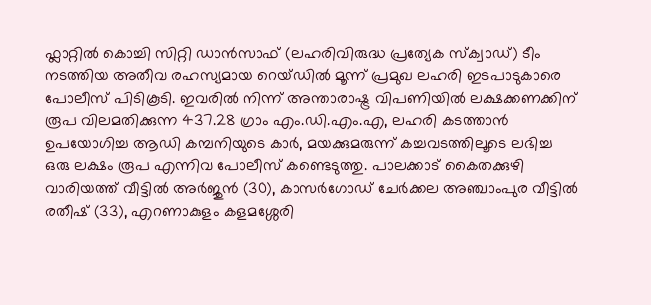ഫ്ലാറ്റിൽ കൊച്ചി സിറ്റി ഡാൻസാഫ് (ലഹരിവിരുദ്ധ പ്രത്യേക സ്ക്വാഡ്) ടീം നടത്തിയ അതീവ രഹസ്യമായ റെയ്ഡിൽ മൂന്ന് പ്രമുഖ ലഹരി ഇടപാടുകാരെ പോലീസ് പിടികൂടി. ഇവരിൽ നിന്ന് അന്താരാഷ്ട്ര വിപണിയിൽ ലക്ഷക്കണക്കിന് രൂപ വിലമതിക്കുന്ന 437.28 ഗ്രാം എം.ഡി.എം.എ, ലഹരി കടത്താൻ ഉപയോഗിച്ച ആഡി കമ്പനിയുടെ കാർ, മയക്കുമരുന്ന് കച്ചവടത്തിലൂടെ ലഭിച്ച ഒരു ലക്ഷം രൂപ എന്നിവ പോലീസ് കണ്ടെടുത്തു. പാലക്കാട് കൈതക്കുഴി വാരിയത്ത് വീട്ടിൽ അർജുൻ (30), കാസർഗോഡ് ചേർക്കല അഞ്ചാംപുര വീട്ടിൽ രതീഷ് (33), എറണാകുളം കളമശ്ശേരി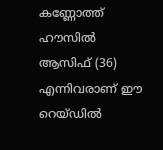കണ്ണോത്ത് ഹൗസിൽ ആസിഫ് (36) എന്നിവരാണ് ഈ റെയ്ഡിൽ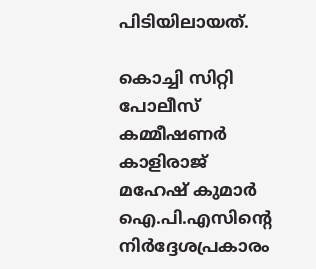പിടിയിലായത്.

കൊച്ചി സിറ്റി പോലീസ് കമ്മീഷണർ കാളിരാജ് മഹേഷ് കുമാർ ഐ.പി.എസിന്റെ നിർദ്ദേശപ്രകാരം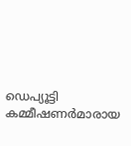ഡെപ്യൂട്ടി കമ്മീഷണർമാരായ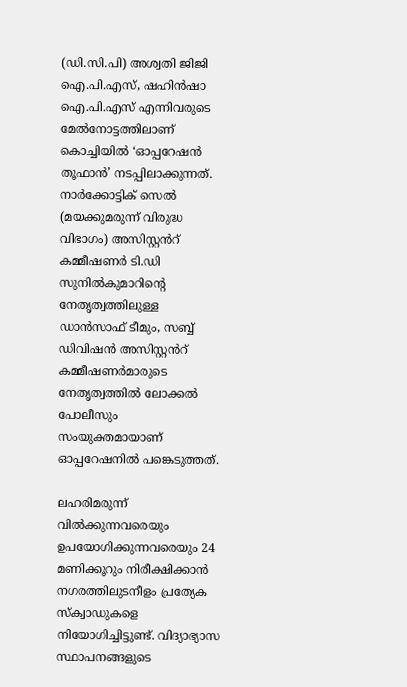(ഡി.സി.പി) അശ്വതി ജിജി ഐ.പി.എസ്, ഷഹിൻഷാ ഐ.പി.എസ് എന്നിവരുടെ മേൽനോട്ടത്തിലാണ് കൊച്ചിയിൽ ‘ഓപ്പറേഷൻ തൂഫാൻ’ നടപ്പിലാക്കുന്നത്. നാർക്കോട്ടിക് സെൽ (മയക്കുമരുന്ന് വിരുദ്ധ വിഭാഗം) അസിസ്റ്റൻറ് കമ്മീഷണർ ടി.ഡി സുനിൽകുമാറിന്റെ നേതൃത്വത്തിലുള്ള ഡാൻസാഫ് ടീമും, സബ്ബ് ഡിവിഷൻ അസിസ്റ്റൻറ് കമ്മീഷണർമാരുടെ നേതൃത്വത്തിൽ ലോക്കൽ പോലീസും സംയുക്തമായാണ് ഓപ്പറേഷനിൽ പങ്കെടുത്തത്.

ലഹരിമരുന്ന് വിൽക്കുന്നവരെയും ഉപയോഗിക്കുന്നവരെയും 24 മണിക്കൂറും നിരീക്ഷിക്കാൻ നഗരത്തിലുടനീളം പ്രത്യേക സ്ക്വാഡുകളെ നിയോഗിച്ചിട്ടുണ്ട്. വിദ്യാഭ്യാസ സ്ഥാപനങ്ങളുടെ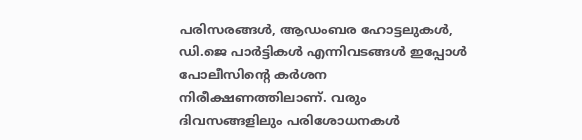പരിസരങ്ങൾ, ആഡംബര ഹോട്ടലുകൾ, ഡി.ജെ പാർട്ടികൾ എന്നിവടങ്ങൾ ഇപ്പോൾ പോലീസിന്റെ കർശന നിരീക്ഷണത്തിലാണ്. വരും ദിവസങ്ങളിലും പരിശോധനകൾ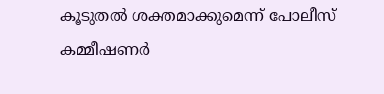കൂടുതൽ ശക്തമാക്കുമെന്ന് പോലീസ് കമ്മീഷണർ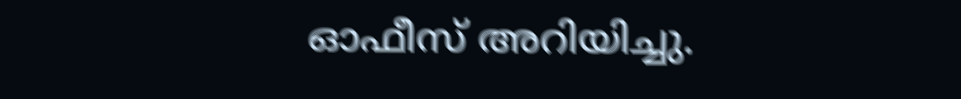ഓഫീസ് അറിയിച്ചു.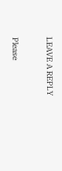LEAVE A REPLY

Please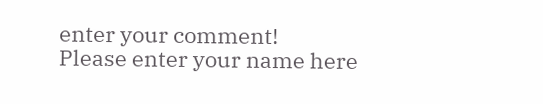enter your comment!
Please enter your name here